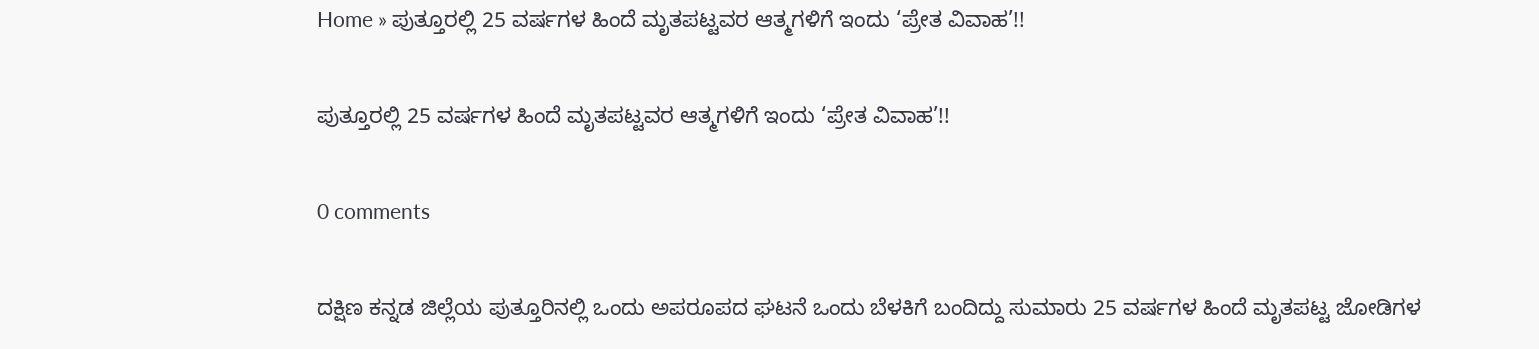Home » ಪುತ್ತೂರಲ್ಲಿ 25 ವರ್ಷಗಳ ಹಿಂದೆ ಮೃತಪಟ್ಟವರ ಆತ್ಮಗಳಿಗೆ ಇಂದು ‘ಪ್ರೇತ ವಿವಾಹ’!!

ಪುತ್ತೂರಲ್ಲಿ 25 ವರ್ಷಗಳ ಹಿಂದೆ ಮೃತಪಟ್ಟವರ ಆತ್ಮಗಳಿಗೆ ಇಂದು ‘ಪ್ರೇತ ವಿವಾಹ’!!

0 comments

ದಕ್ಷಿಣ ಕನ್ನಡ ಜಿಲ್ಲೆಯ ಪುತ್ತೂರಿನಲ್ಲಿ ಒಂದು ಅಪರೂಪದ ಘಟನೆ ಒಂದು ಬೆಳಕಿಗೆ ಬಂದಿದ್ದು ಸುಮಾರು 25 ವರ್ಷಗಳ ಹಿಂದೆ ಮೃತಪಟ್ಟ ಜೋಡಿಗಳ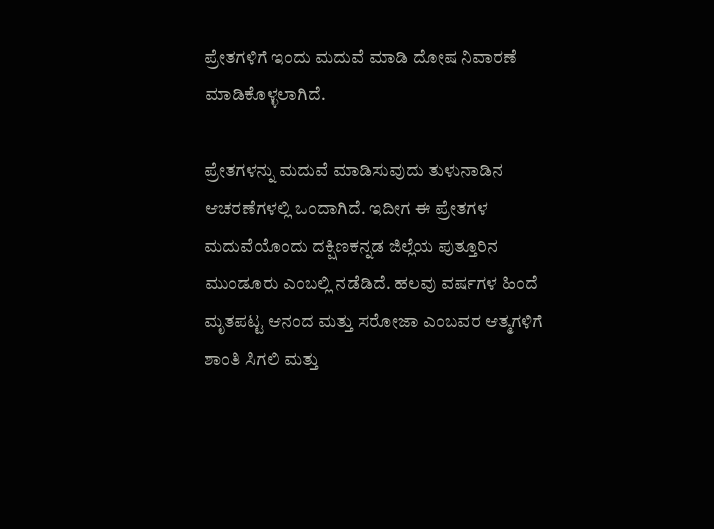ಪ್ರೇತಗಳಿಗೆ ಇಂದು ಮದುವೆ ಮಾಡಿ ದೋಷ ನಿವಾರಣೆ ಮಾಡಿಕೊಳ್ಳಲಾಗಿದೆ.

ಪ್ರೇತಗಳನ್ನು ಮದುವೆ ಮಾಡಿಸುವುದು ತುಳುನಾಡಿನ ಆಚರಣೆಗಳಲ್ಲಿ ಒಂದಾಗಿದೆ. ಇದೀಗ ಈ ಪ್ರೇತಗಳ ಮದುವೆಯೊಂದು ದಕ್ಷಿಣಕನ್ನಡ ಜಿಲ್ಲೆಯ ಪುತ್ತೂರಿನ ಮುಂಡೂರು ಎಂಬಲ್ಲಿ ನಡೆಡಿದೆ. ಹಲವು ವರ್ಷಗಳ ಹಿಂದೆ ಮೃತಪಟ್ಟ ಆನಂದ ಮತ್ತು ಸರೋಜಾ ಎಂಬವರ ಆತ್ಮಗಳಿಗೆ ಶಾಂತಿ ಸಿಗಲಿ ಮತ್ತು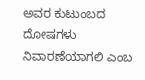ಅವರ ಕುಟುಂಬದ ದೋಷಗಳು ನಿವಾರಣೆಯಾಗಲಿ ಎಂಬ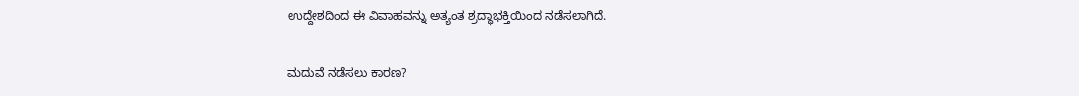ಉದ್ದೇಶದಿಂದ ಈ ವಿವಾಹವನ್ನು ಅತ್ಯಂತ ಶ್ರದ್ಧಾಭಕ್ತಿಯಿಂದ ನಡೆಸಲಾಗಿದೆ.

ಮದುವೆ ನಡೆಸಲು ಕಾರಣ?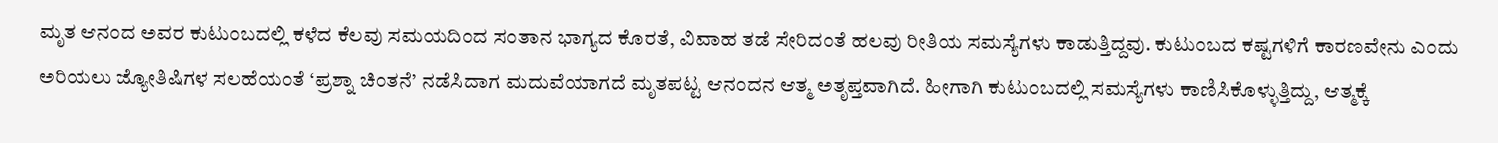ಮೃತ ಆನಂದ ಅವರ ಕುಟುಂಬದಲ್ಲಿ ಕಳೆದ ಕೆಲವು ಸಮಯದಿಂದ ಸಂತಾನ ಭಾಗ್ಯದ ಕೊರತೆ, ವಿವಾಹ ತಡೆ ಸೇರಿದಂತೆ ಹಲವು ರೀತಿಯ ಸಮಸ್ಯೆಗಳು ಕಾಡುತ್ತಿದ್ದವು. ಕುಟುಂಬದ ಕಷ್ಟಗಳಿಗೆ ಕಾರಣವೇನು ಎಂದು ಅರಿಯಲು ಜ್ಯೋತಿಷಿಗಳ ಸಲಹೆಯಂತೆ ‘ಪ್ರಶ್ನಾ ಚಿಂತನೆ’ ನಡೆಸಿದಾಗ ಮದುವೆಯಾಗದೆ ಮೃತಪಟ್ಟ ಆನಂದನ ಆತ್ಮ ಅತೃಪ್ತವಾಗಿದೆ. ಹೀಗಾಗಿ ಕುಟುಂಬದಲ್ಲಿ ಸಮಸ್ಯೆಗಳು ಕಾಣಿಸಿಕೊಳ್ಳುತ್ತಿದ್ದು, ಆತ್ಮಕ್ಕೆ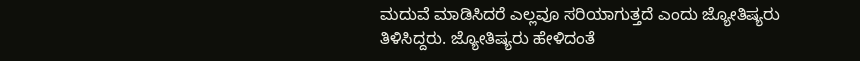ಮದುವೆ ಮಾಡಿಸಿದರೆ ಎಲ್ಲವೂ ಸರಿಯಾಗುತ್ತದೆ ಎಂದು ಜ್ಯೋತಿಷ್ಯರು ತಿಳಿಸಿದ್ದರು. ಜ್ಯೋತಿಷ್ಯರು ಹೇಳಿದಂತೆ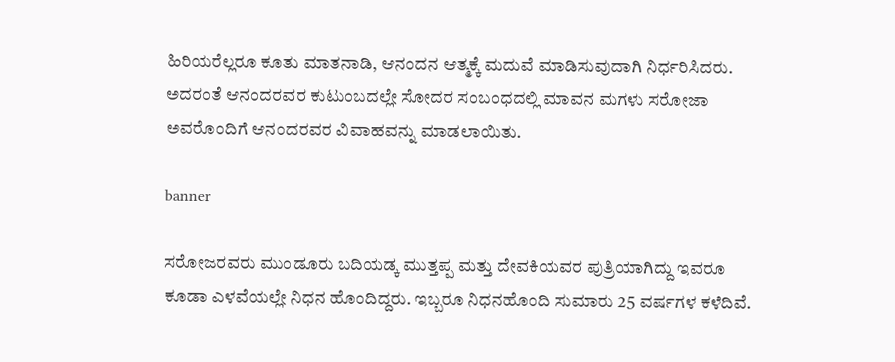ಹಿರಿಯರೆಲ್ಲರೂ ಕೂತು ಮಾತನಾಡಿ, ಆನಂದನ ಆತ್ಮಕ್ಕೆ ಮದುವೆ ಮಾಡಿಸುವುದಾಗಿ ನಿರ್ಧರಿಸಿದರು. ಅದರಂತೆ ಆನಂದರವರ ಕುಟುಂಬದಲ್ಲೇ ಸೋದರ ಸಂಬಂಧದಲ್ಲಿ ಮಾವನ ಮಗಳು ಸರೋಜಾ ಅವರೊಂದಿಗೆ ಆನಂದರವರ ವಿವಾಹವನ್ನು ಮಾಡಲಾಯಿತು.

banner

ಸರೋಜರವರು ಮುಂಡೂರು ಬದಿಯಡ್ಕ ಮುತ್ತಪ್ಪ ಮತ್ತು ದೇವಕಿಯವರ ಪುತ್ರಿಯಾಗಿದ್ದು ಇವರೂ ಕೂಡಾ ಎಳವೆಯಲ್ಲೇ ನಿಧನ ಹೊಂದಿದ್ದರು. ಇಬ್ಬರೂ ನಿಧನಹೊಂದಿ ಸುಮಾರು 25 ವರ್ಷಗಳ ಕಳೆದಿವೆ.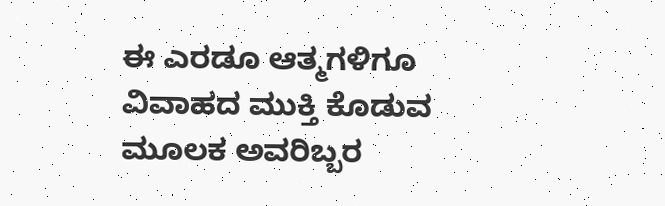ಈ ಎರಡೂ ಆತ್ಮಗಳಿಗೂ ವಿವಾಹದ ಮುಕ್ತಿ ಕೊಡುವ ಮೂಲಕ ಅವರಿಬ್ಬರ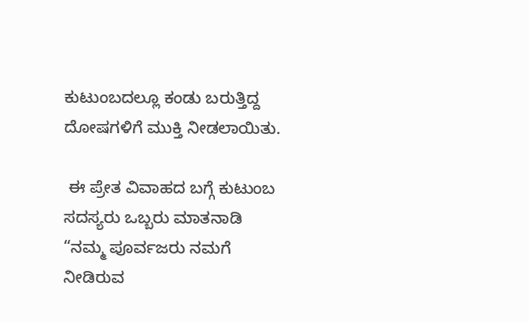ಕುಟುಂಬದಲ್ಲೂ ಕಂಡು ಬರುತ್ತಿದ್ದ ದೋಷಗಳಿಗೆ ಮುಕ್ತಿ ನೀಡಲಾಯಿತು.

 ಈ ಪ್ರೇತ ವಿವಾಹದ ಬಗ್ಗೆ ಕುಟುಂಬ ಸದಸ್ಯರು ಒಬ್ಬರು ಮಾತನಾಡಿ “ನಮ್ಮ ಪೂರ್ವಜರು ನಮಗೆ ನೀಡಿರುವ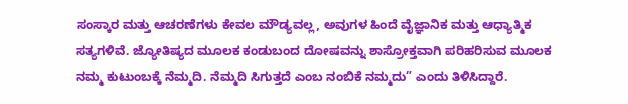ಸಂಸ್ಕಾರ ಮತ್ತು ಆಚರಣೆಗಳು ಕೇವಲ ಮೌಡ್ಯವಲ್ಲ, ಅವುಗಳ ಹಿಂದೆ ವೈಜ್ಞಾನಿಕ ಮತ್ತು ಆಧ್ಯಾತ್ಮಿಕ ಸತ್ಯಗಳಿವೆ. ಜ್ಯೋತಿಷ್ಯದ ಮೂಲಕ ಕಂಡುಬಂದ ದೋಷವನ್ನು ಶಾಸ್ರೋಕ್ತವಾಗಿ ಪರಿಹರಿಸುವ ಮೂಲಕ ನಮ್ಮ ಕುಟುಂಬಕ್ಕೆ ನೆಮ್ಮದಿ. ನೆಮ್ಮದಿ ಸಿಗುತ್ತದೆ ಎಂಬ ನಂಬಿಕೆ ನಮ್ಮದು” ಎಂದು ತಿಳಿಸಿದ್ದಾರೆ.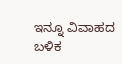ಇನ್ನೂ ವಿವಾಹದ ಬಳಿಕ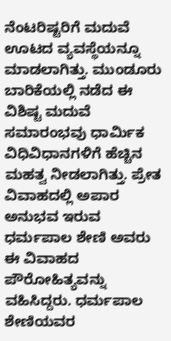ನೆಂಟರಿಷ್ಟರಿಗೆ ಮದುವೆ ಊಟದ ವ್ಯವಸ್ಥೆಯನ್ನೂ ಮಾಡಲಾಗಿತ್ತು. ಮುಂಡೂರು ಬಾರಿಕೆಯಲ್ಲಿ ನಡೆದ ಈ ವಿಶಿಷ್ಟ ಮದುವೆ ಸಮಾರಂಭವು ಧಾರ್ಮಿಕ ವಿಧಿವಿಧಾನಗಳಿಗೆ ಹೆಚ್ಚಿನ ಮಹತ್ವ ನೀಡಲಾಗಿತ್ತು. ಪ್ರೇತ ವಿವಾಹದಲ್ಲಿ ಅಪಾರ ಅನುಭವ ಇರುವ ಧರ್ಮಪಾಲ ಶೇಣಿ ಅವರು ಈ ವಿವಾಹದ ಪೌರೋಹಿತ್ಯವನ್ನು ವಹಿಸಿದ್ದರು. ಧರ್ಮಪಾಲ ಶೇಣಿಯವರ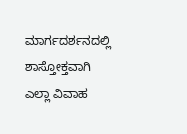ಮಾರ್ಗದರ್ಶನದಲ್ಲಿ ಶಾಸ್ತೋಕ್ತವಾಗಿ ಎಲ್ಲಾ ವಿವಾಹ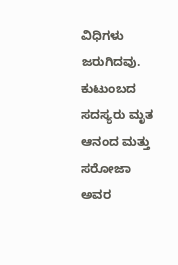ವಿಧಿಗಳು ಜರುಗಿದವು. ಕುಟುಂಬದ ಸದಸ್ಯರು ಮೃತ ಆನಂದ ಮತ್ತು ಸರೋಜಾ ಅವರ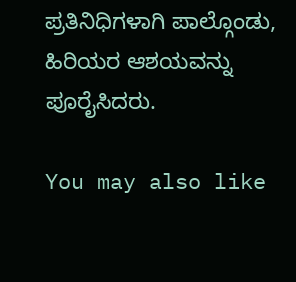ಪ್ರತಿನಿಧಿಗಳಾಗಿ ಪಾಲ್ಗೊಂಡು, ಹಿರಿಯರ ಆಶಯವನ್ನು ಪೂರೈಸಿದರು.

You may also like